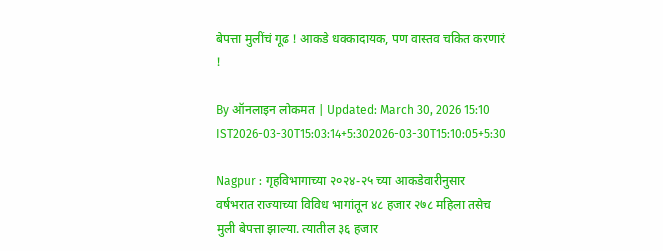बेपत्ता मुलींचं गूढ ! आकडे धक्कादायक, पण वास्तव चकित करणारं !

By ऑनलाइन लोकमत | Updated: March 30, 2026 15:10 IST2026-03-30T15:03:14+5:302026-03-30T15:10:05+5:30

Nagpur : गृहविभागाच्या २०२४-२५ च्या आकडेवारीनुसार वर्षभरात राज्याच्या विविध भागांतून ४८ हजार २७८ महिला तसेच मुली बेपत्ता झाल्या. त्यातील ३६ हजार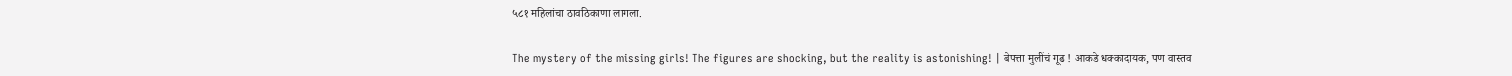५८१ महिलांचा ठावठिकाणा लागला.

The mystery of the missing girls! The figures are shocking, but the reality is astonishing! | बेपत्ता मुलींचं गूढ ! आकडे धक्कादायक, पण वास्तव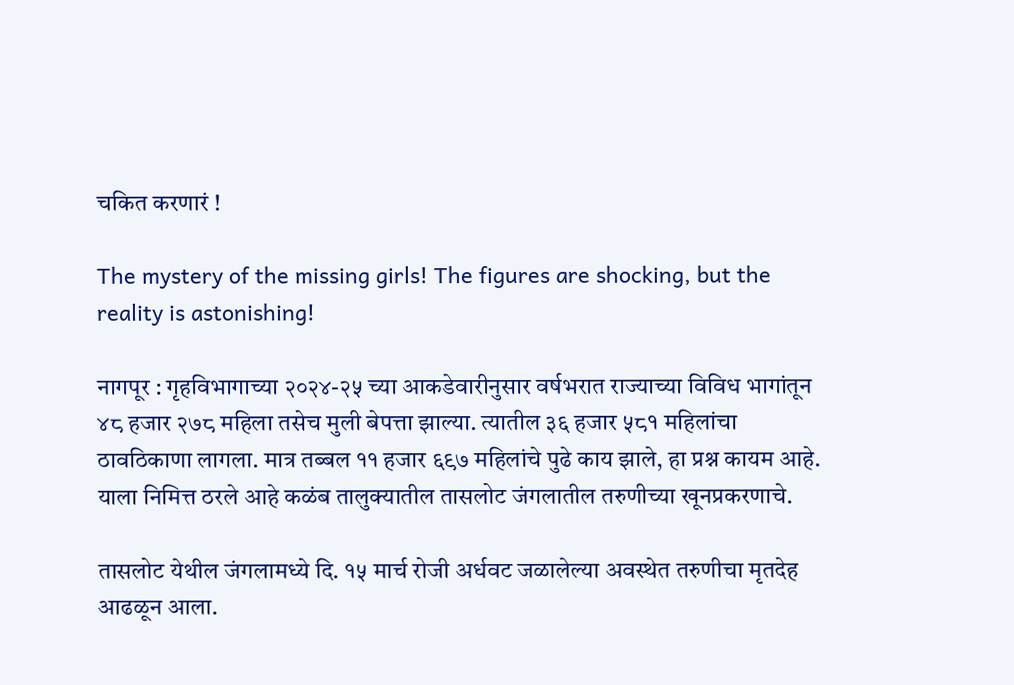चकित करणारं !

The mystery of the missing girls! The figures are shocking, but the reality is astonishing!

नागपूर : गृहविभागाच्या २०२४-२५ च्या आकडेवारीनुसार वर्षभरात राज्याच्या विविध भागांतून ४८ हजार २७८ महिला तसेच मुली बेपत्ता झाल्या. त्यातील ३६ हजार ५८१ महिलांचा ठावठिकाणा लागला. मात्र तब्बल ११ हजार ६९७ महिलांचे पुढे काय झाले, हा प्रश्न कायम आहे. याला निमित्त ठरले आहे कळंब तालुक्यातील तासलोट जंगलातील तरुणीच्या खूनप्रकरणाचे.

तासलोट येथील जंगलामध्ये दि. १५ मार्च रोजी अर्धवट जळालेल्या अवस्थेत तरुणीचा मृतदेह आढळून आला.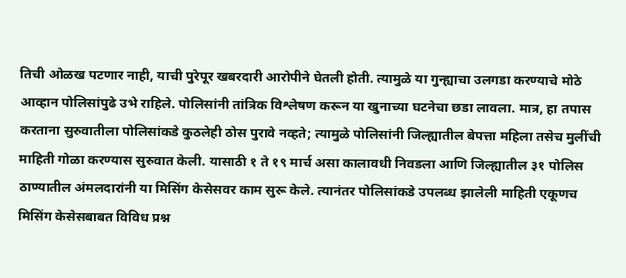तिची ओळख पटणार नाही, याची पुरेपूर खबरदारी आरोपीने घेतली होती. त्यामुळे या गुन्ह्याचा उलगडा करण्याचे मोठे आव्हान पोलिसांपुढे उभे राहिले. पोलिसांनी तांत्रिक विश्लेषण करून या खुनाच्या घटनेचा छडा लावला. मात्र, हा तपास करताना सुरुवातीला पोलिसांकडे कुठलेही ठोस पुरावे नव्हते; त्यामुळे पोलिसांनी जिल्ह्यातील बेपत्ता महिला तसेच मुलींची माहिती गोळा करण्यास सुरुवात केली. यासाठी १ ते १९ मार्च असा कालावधी निवडला आणि जिल्ह्यातील ३१ पोलिस ठाण्यातील अंमलदारांनी या मिसिंग केसेसवर काम सुरू केले. त्यानंतर पोलिसांकडे उपलब्ध झालेली माहिती एकूणच मिसिंग केसेसबाबत विविध प्रश्न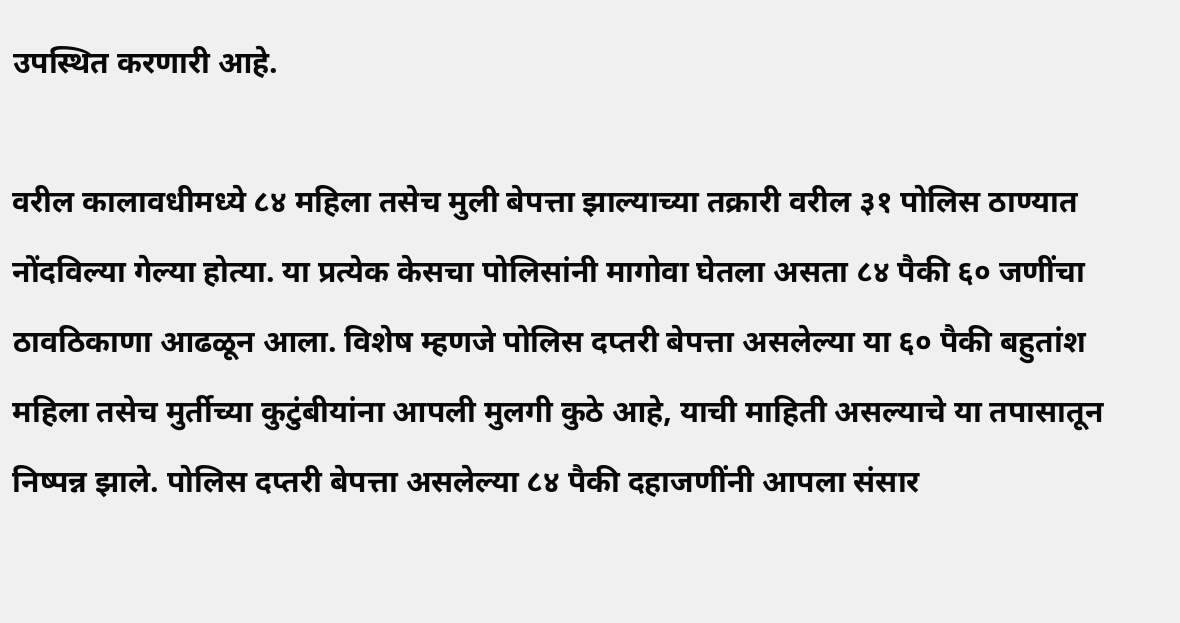उपस्थित करणारी आहे.

वरील कालावधीमध्ये ८४ महिला तसेच मुली बेपत्ता झाल्याच्या तक्रारी वरील ३१ पोलिस ठाण्यात नोंदविल्या गेल्या होत्या. या प्रत्येक केसचा पोलिसांनी मागोवा घेतला असता ८४ पैकी ६० जणींचा ठावठिकाणा आढळून आला. विशेष म्हणजे पोलिस दप्तरी बेपत्ता असलेल्या या ६० पैकी बहुतांश महिला तसेच मुर्तीच्या कुटुंबीयांना आपली मुलगी कुठे आहे, याची माहिती असल्याचे या तपासातून निष्पन्न झाले. पोलिस दप्तरी बेपत्ता असलेल्या ८४ पैकी दहाजणींनी आपला संसार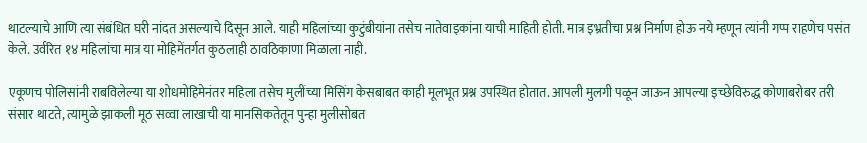थाटल्याचे आणि त्या संबंधित घरी नांदत असल्याचे दिसून आले. याही महिलांच्या कुटुंबीयांना तसेच नातेवाइकांना याची माहिती होती. मात्र इभ्रतीचा प्रश्न निर्माण होऊ नये म्हणून त्यांनी गप्प राहणेच पसंत केले. उर्वरित १४ महिलांचा मात्र या मोहिमेंतर्गत कुठलाही ठावठिकाणा मिळाला नाही.

एकूणच पोलिसांनी राबविलेल्या या शोधमोहिमेनंतर महिला तसेच मुलींच्या मिसिंग केसबाबत काही मूलभूत प्रश्न उपस्थित होतात. आपली मुलगी पळून जाऊन आपल्या इच्छेविरुद्ध कोणाबरोबर तरी संसार थाटते, त्यामुळे झाकली मूठ सव्वा लाखाची या मानसिकतेतून पुन्हा मुलीसोबत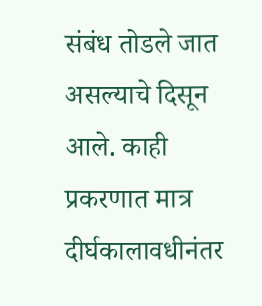संबंध तोडले जात असल्याचे दिसून आले. काही प्रकरणात मात्र दीर्घकालावधीनंतर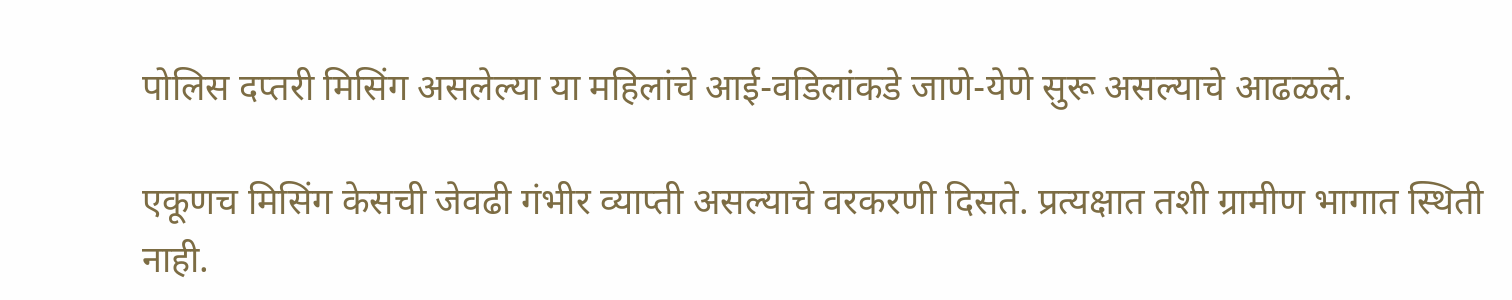पोलिस दप्तरी मिसिंग असलेल्या या महिलांचे आई-वडिलांकडे जाणे-येणे सुरू असल्याचे आढळले.

एकूणच मिसिंग केसची जेवढी गंभीर व्याप्ती असल्याचे वरकरणी दिसते. प्रत्यक्षात तशी ग्रामीण भागात स्थिती नाही.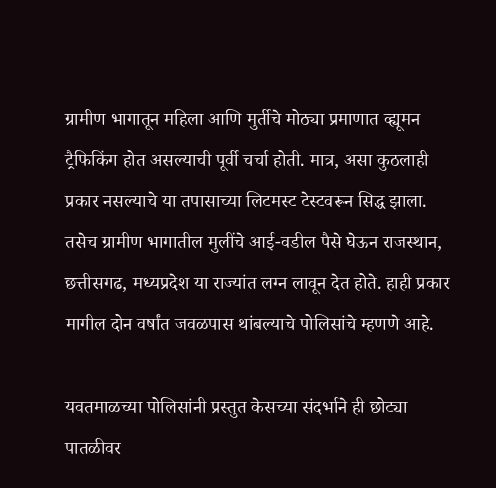ग्रामीण भागातून महिला आणि मुर्तीचे मोठ्या प्रमाणात व्ह्यूमन ट्रैफिकिंग होत असल्याची पूर्वी चर्चा होती. मात्र, असा कुठलाही प्रकार नसल्याचे या तपासाच्या लिटमस्ट टेस्टवरून सिद्ध झाला. तसेच ग्रामीण भागातील मुलींचे आई-वडील पैसे घेऊन राजस्थान, छत्तीसगढ, मध्यप्रदेश या राज्यांत लग्न लावून देत होते. हाही प्रकार मागील दोन वर्षांत जवळपास थांबल्याचे पोलिसांचे म्हणणे आहे.

यवतमाळच्या पोलिसांनी प्रस्तुत केसच्या संदर्भाने ही छोट्या पातळीवर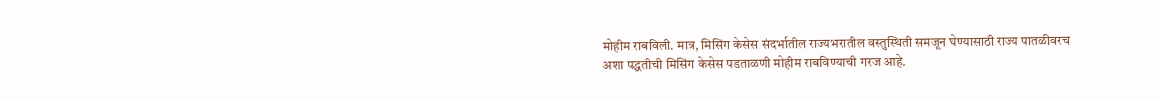मोहीम राबविली. मात्र, मिसिंग केसेस संदर्भातील राज्यभरातील वस्तुस्थिती समजून घेण्यासाठी राज्य पातळीवरच अशा पद्धतीची मिसिंग केसेस पडताळणी मोहीम राबविण्याची गरज आहे.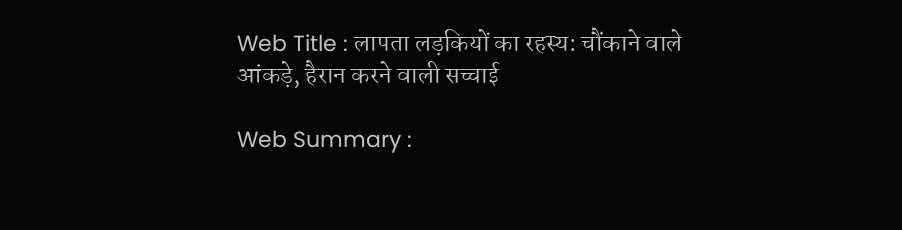Web Title : लापता लड़कियों का रहस्य: चौंकाने वाले आंकड़े, हैरान करने वाली सच्चाई

Web Summary :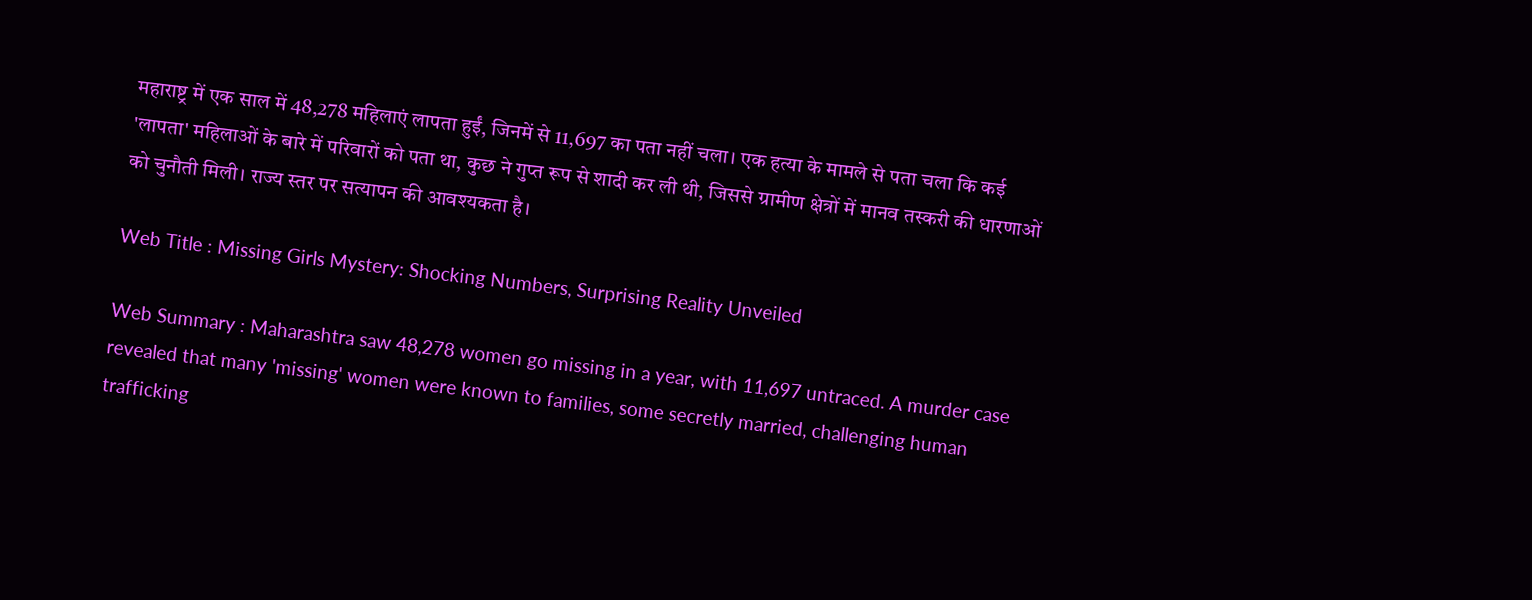महाराष्ट्र में एक साल में 48,278 महिलाएं लापता हुईं, जिनमें से 11,697 का पता नहीं चला। एक हत्या के मामले से पता चला कि कई 'लापता' महिलाओं के बारे में परिवारों को पता था, कुछ ने गुप्त रूप से शादी कर ली थी, जिससे ग्रामीण क्षेत्रों में मानव तस्करी की धारणाओं को चुनौती मिली। राज्य स्तर पर सत्यापन की आवश्यकता है।

Web Title : Missing Girls Mystery: Shocking Numbers, Surprising Reality Unveiled

Web Summary : Maharashtra saw 48,278 women go missing in a year, with 11,697 untraced. A murder case revealed that many 'missing' women were known to families, some secretly married, challenging human trafficking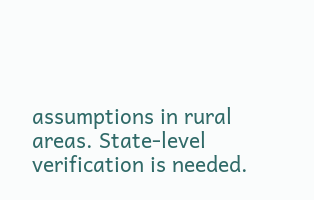assumptions in rural areas. State-level verification is needed.